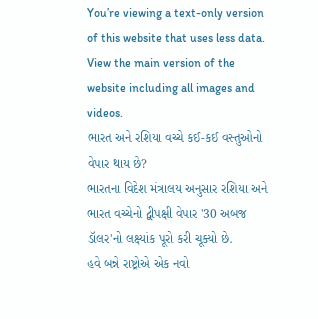You’re viewing a text-only version of this website that uses less data. View the main version of the website including all images and videos.
ભારત અને રશિયા વચ્ચે કઈ-કઈ વસ્તુઓનો વેપાર થાય છે?
ભારતના વિદેશ મંત્રાલય અનુસાર રશિયા અને ભારત વચ્ચેનો દ્વીપક્ષી વેપાર '30 અબજ ડૉલર'નો લક્ષ્યાંક પૂરો કરી ચૂક્યો છે.
હવે બન્ને રાષ્ટ્રોએ એક નવો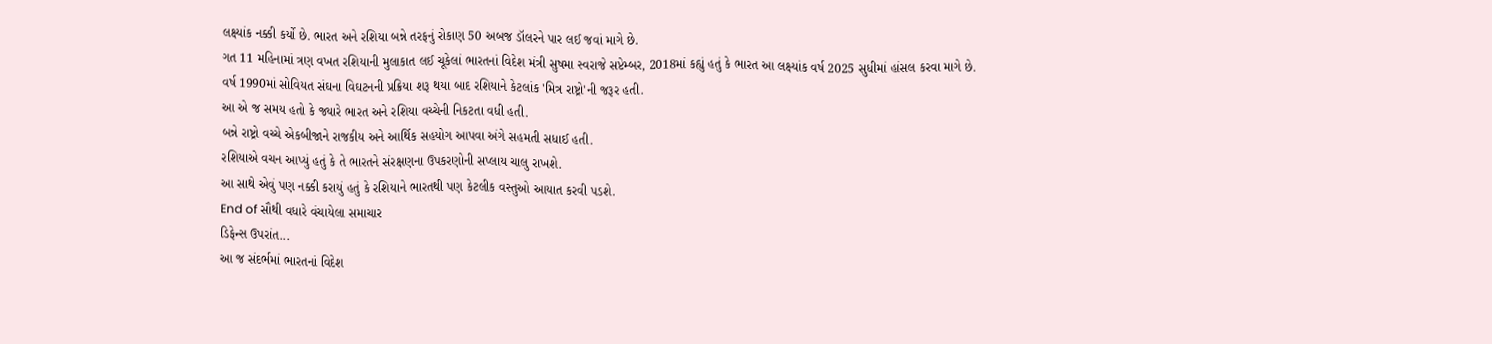લક્ષ્યાંક નક્કી કર્યો છે. ભારત અને રશિયા બન્ને તરફનું રોકાણ 50 અબજ ડૉલરને પાર લઈ જવાં માગે છે.
ગત 11 મહિનામાં ત્રણ વખત રશિયાની મુલાકાત લઈ ચૂકેલાં ભારતનાં વિદેશ મંત્રી સુષમા સ્વરાજે સપ્ટેમ્બર, 2018માં કહ્યું હતું કે ભારત આ લક્ષ્યાંક વર્ષ 2025 સુધીમાં હાંસલ કરવા માગે છે.
વર્ષ 1990માં સોવિયત સંઘના વિઘટનની પ્રક્રિયા શરૂ થયા બાદ રશિયાને કેટલાંક 'મિત્ર રાષ્ટ્રો'ની જરૂર હતી.
આ એ જ સમય હતો કે જ્યારે ભારત અને રશિયા વચ્ચેની નિકટતા વધી હતી.
બન્ને રાષ્ટ્રો વચ્ચે એકબીજાને રાજકીય અને આર્થિક સહયોગ આપવા અંગે સહમતી સધાઈ હતી.
રશિયાએ વચન આપ્યું હતું કે તે ભારતને સંરક્ષણના ઉપકરણોની સપ્લાય ચાલુ રાખશે.
આ સાથે એવું પણ નક્કી કરાયું હતું કે રશિયાને ભારતથી પણ કેટલીક વસ્તુઓ આયાત કરવી પડશે.
End of સૌથી વધારે વંચાયેલા સમાચાર
ડિફેન્સ ઉપરાંત...
આ જ સંદર્ભમાં ભારતનાં વિદેશ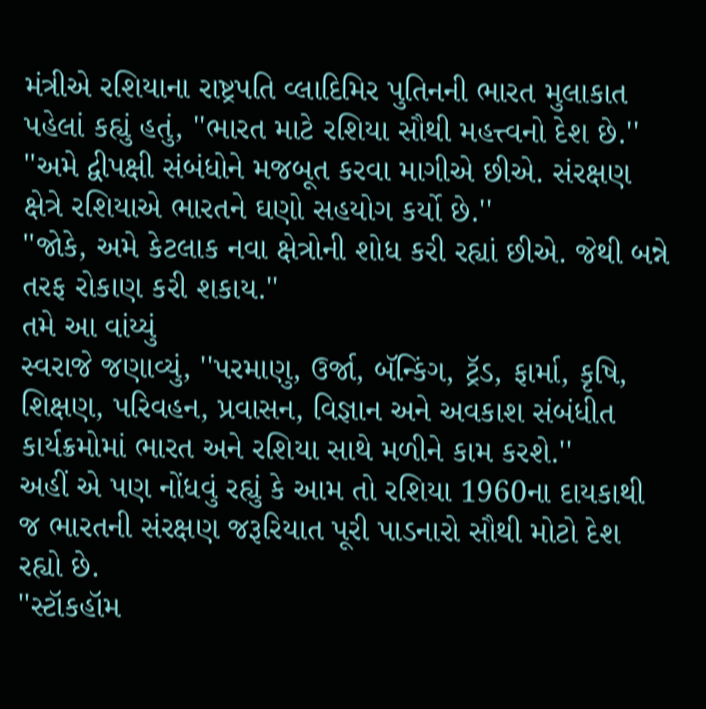મંત્રીએ રશિયાના રાષ્ટ્રપતિ વ્લાદિમિર પુતિનની ભારત મુલાકાત પહેલાં કહ્યું હતું, ''ભારત માટે રશિયા સૌથી મહત્ત્વનો દેશ છે.''
''અમે દ્વીપક્ષી સંબંધોને મજબૂત કરવા માગીએ છીએ. સંરક્ષણ ક્ષેત્રે રશિયાએ ભારતને ઘણો સહયોગ કર્યો છે.''
''જોકે, અમે કેટલાક નવા ક્ષેત્રોની શોધ કરી રહ્યાં છીએ. જેથી બન્ને તરફ રોકાણ કરી શકાય.''
તમે આ વાંય્યું
સ્વરાજે જણાવ્યું, ''પરમાણુ, ઉર્જા, બૅન્કિંગ, ટ્રૅડ, ફાર્મા, કૃષિ, શિક્ષણ, પરિવહન, પ્રવાસન, વિજ્ઞાન અને અવકાશ સંબંધીત કાર્યક્રમોમાં ભારત અને રશિયા સાથે મળીને કામ કરશે.''
અહીં એ પણ નોંધવું રહ્યું કે આમ તો રશિયા 1960ના દાયકાથી જ ભારતની સંરક્ષણ જરૂરિયાત પૂરી પાડનારો સૌથી મોટો દેશ રહ્યો છે.
''સ્ટૉકહૉમ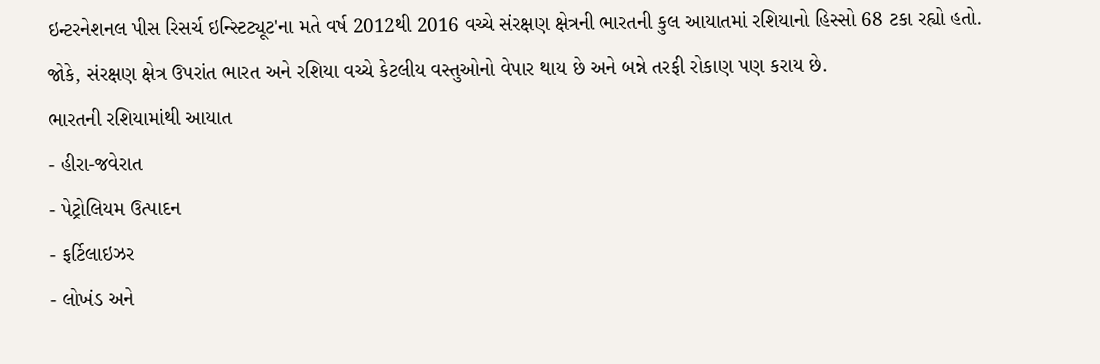ઇન્ટરનેશનલ પીસ રિસર્ચ ઇન્સ્ટિટ્યૂટ'ના મતે વર્ષ 2012થી 2016 વચ્ચે સંરક્ષણ ક્ષેત્રની ભારતની કુલ આયાતમાં રશિયાનો હિસ્સો 68 ટકા રહ્યો હતો.
જોકે, સંરક્ષણ ક્ષેત્ર ઉપરાંત ભારત અને રશિયા વચ્ચે કેટલીય વસ્તુઓનો વેપાર થાય છે અને બન્ને તરફી રોકાણ પણ કરાય છે.
ભારતની રશિયામાંથી આયાત
- હીરા-જવેરાત
- પેટ્રોલિયમ ઉત્પાદન
- ફર્ટિલાઇઝર
- લોખંડ અને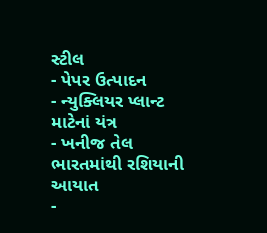સ્ટીલ
- પેપર ઉત્પાદન
- ન્યુક્લિયર પ્લાન્ટ માટેનાં યંત્ર
- ખનીજ તેલ
ભારતમાંથી રશિયાની આયાત
-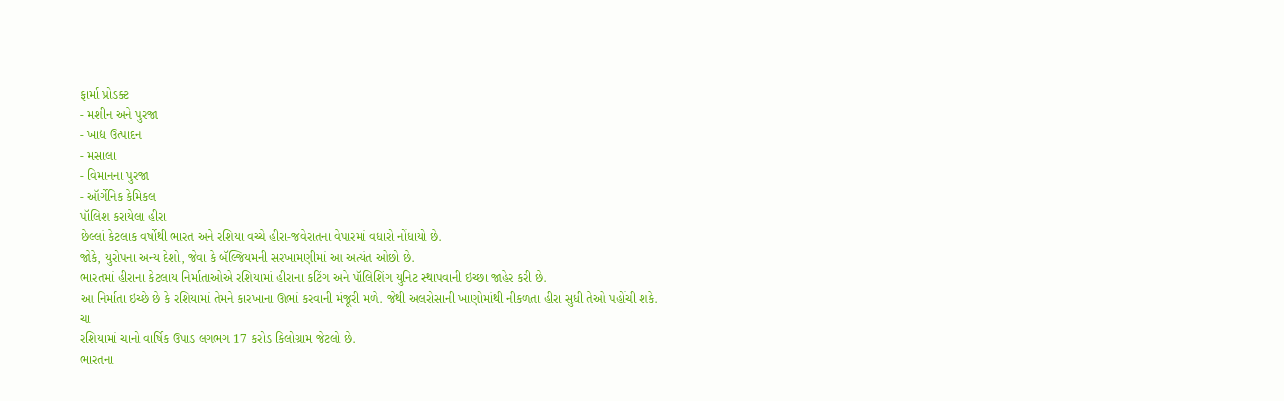ફાર્મા પ્રોડક્ટ
- મશીન અને પુરજા
- ખાદ્ય ઉત્પાદન
- મસાલા
- વિમાનના પુરજા
- ઑર્ગેનિક કેમિકલ
પૉલિશ કરાયેલા હીરા
છેલ્લાં કેટલાક વર્ષોથી ભારત અને રશિયા વચ્ચે હીરા-જવેરાતના વેપારમાં વધારો નોંધાયો છે.
જોકે, યુરોપના અન્ય દેશો, જેવા કે બૅલ્જિયમની સરખામણીમાં આ અત્યંત ઓછો છે.
ભારતમાં હીરાના કેટલાય નિર્માતાઓએ રશિયામાં હીરાના કટિંગ અને પૉલિશિંગ યુનિટ સ્થાપવાની ઇચ્છા જાહેર કરી છે.
આ નિર્માતા ઇચ્છે છે કે રશિયામાં તેમને કારખાના ઊભાં કરવાની મંજૂરી મળે. જેથી અલરોસાની ખાણોમાંથી નીકળતા હીરા સુધી તેઓ પહોંચી શકે.
ચા
રશિયામાં ચાનો વાર્ષિક ઉપાડ લગભગ 17 કરોડ કિલોગ્રામ જેટલો છે.
ભારતના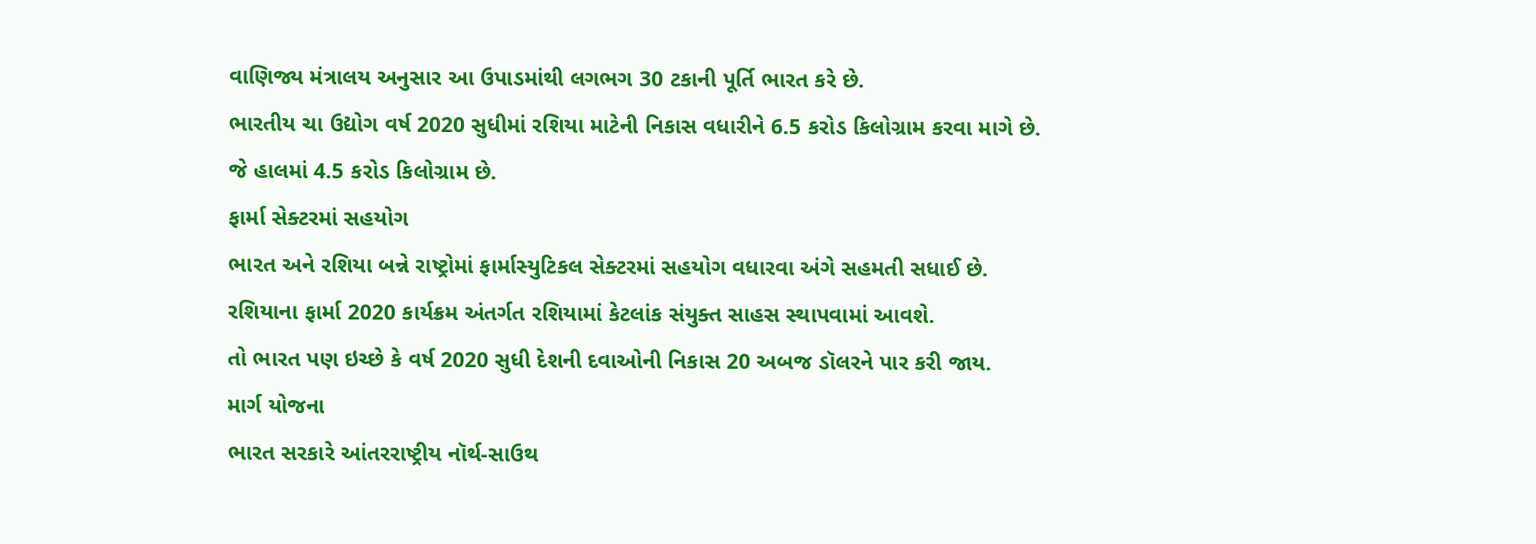વાણિજ્ય મંત્રાલય અનુસાર આ ઉપાડમાંથી લગભગ 30 ટકાની પૂર્તિ ભારત કરે છે.
ભારતીય ચા ઉદ્યોગ વર્ષ 2020 સુધીમાં રશિયા માટેની નિકાસ વધારીને 6.5 કરોડ કિલોગ્રામ કરવા માગે છે.
જે હાલમાં 4.5 કરોડ કિલોગ્રામ છે.
ફાર્મા સેક્ટરમાં સહયોગ
ભારત અને રશિયા બન્ને રાષ્ટ્રોમાં ફાર્માસ્યુટિકલ સેક્ટરમાં સહયોગ વધારવા અંગે સહમતી સધાઈ છે.
રશિયાના ફાર્મા 2020 કાર્યક્રમ અંતર્ગત રશિયામાં કેટલાંક સંયુક્ત સાહસ સ્થાપવામાં આવશે.
તો ભારત પણ ઇચ્છે કે વર્ષ 2020 સુધી દેશની દવાઓની નિકાસ 20 અબજ ડૉલરને પાર કરી જાય.
માર્ગ યોજના
ભારત સરકારે આંતરરાષ્ટ્રીય નૉર્થ-સાઉથ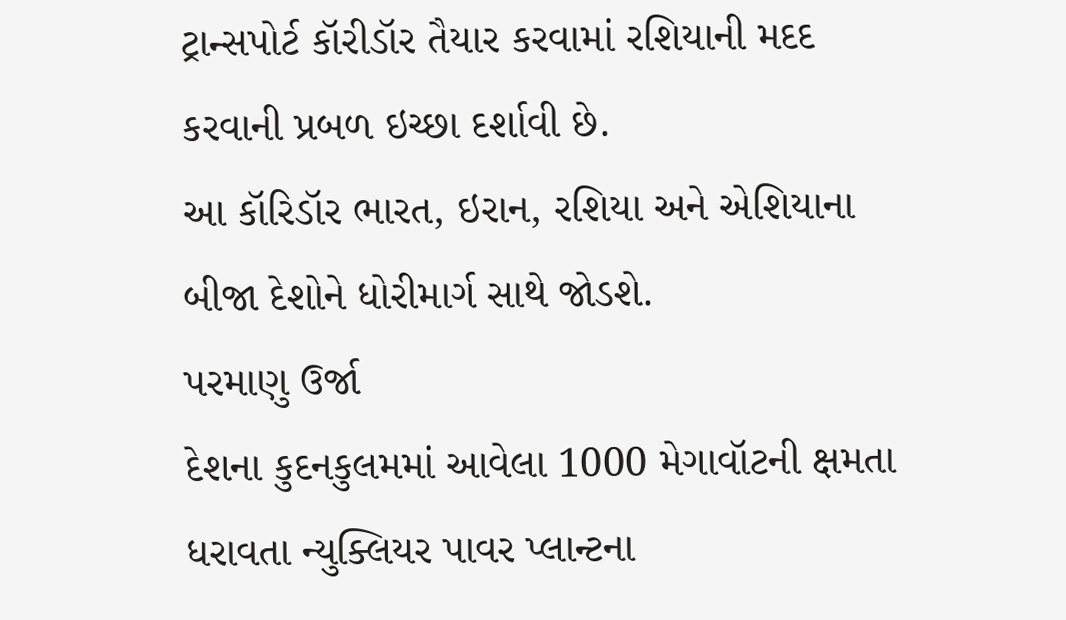ટ્રાન્સપોર્ટ કૉરીડૉર તૈયાર કરવામાં રશિયાની મદદ કરવાની પ્રબળ ઇચ્છા દર્શાવી છે.
આ કૉરિડૉર ભારત, ઇરાન, રશિયા અને એશિયાના બીજા દેશોને ધોરીમાર્ગ સાથે જોડશે.
પરમાણુ ઉર્જા
દેશના કુદનકુલમમાં આવેલા 1000 મેગાવૉટની ક્ષમતા ધરાવતા ન્યુક્લિયર પાવર પ્લાન્ટના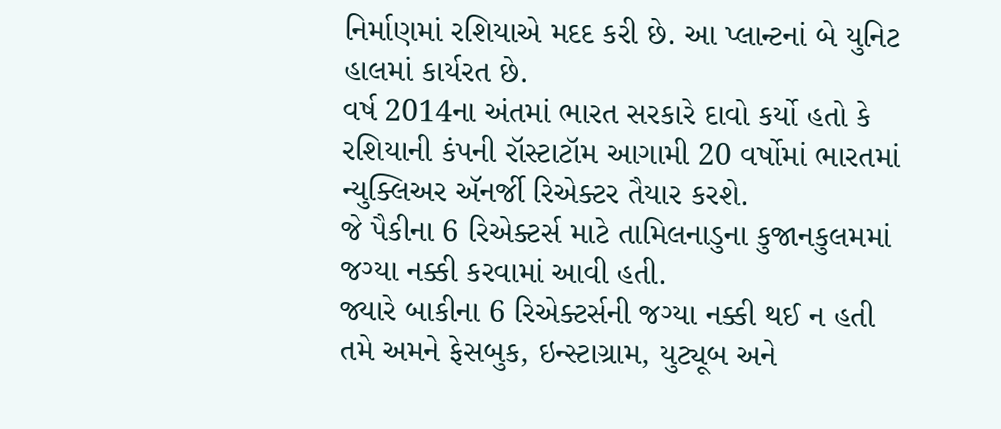નિર્માણમાં રશિયાએ મદદ કરી છે. આ પ્લાન્ટનાં બે યુનિટ હાલમાં કાર્યરત છે.
વર્ષ 2014ના અંતમાં ભારત સરકારે દાવો કર્યો હતો કે રશિયાની કંપની રૉસ્ટાટૉમ આગામી 20 વર્ષોમાં ભારતમાં ન્યુક્લિઅર ઍનર્જી રિએક્ટર તૈયાર કરશે.
જે પૈકીના 6 રિએક્ટર્સ માટે તામિલનાડુના કુજાનકુલમમાં જગ્યા નક્કી કરવામાં આવી હતી.
જ્યારે બાકીના 6 રિએક્ટર્સની જગ્યા નક્કી થઈ ન હતી
તમે અમને ફેસબુક, ઇન્સ્ટાગ્રામ, યુટ્યૂબ અને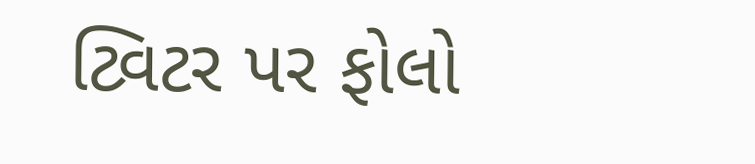ટ્વિટર પર ફોલો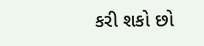કરી શકો છો